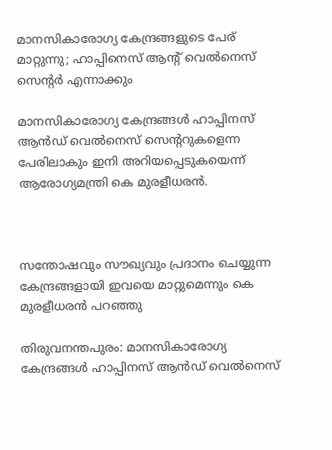മാനസികാരോഗ്യ കേന്ദ്രങ്ങളുടെ പേര് മാറ്റുന്നു; ഹാപ്പിനെസ് ആന്റ് വെൽനെസ് സെന്റർ എന്നാക്കും

മാനസികാരോഗ്യ കേന്ദ്രങ്ങള്‍ ഹാപ്പിനസ് ആന്‍ഡ് വെല്‍നെസ് സെന്ററുകളെന്ന പേരിലാകും ഇനി അറിയപ്പെടുകയെന്ന് ആരോഗ്യമന്ത്രി കെ മുരളീധരന്‍.



സന്തോഷവും സൗഖ്യവും പ്രദാനം ചെയ്യുന്ന കേന്ദ്രങ്ങളായി ഇവയെ മാറ്റുമെന്നും കെ മുരളീധരന്‍ പറഞ്ഞു

തിരുവനന്തപുരം: മാനസികാരോഗ്യ കേന്ദ്രങ്ങള്‍ ഹാപ്പിനസ് ആന്‍ഡ് വെല്‍നെസ്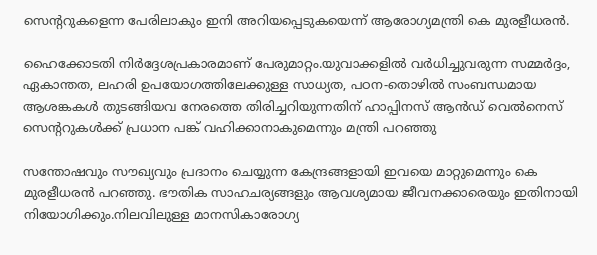സെന്ററുകളെന്ന പേരിലാകും ഇനി അറിയപ്പെടുകയെന്ന് ആരോഗ്യമന്ത്രി കെ മുരളീധരന്‍.

ഹൈക്കോടതി നിര്‍ദ്ദേശപ്രകാരമാണ് പേരുമാറ്റം.യുവാക്കളില്‍ വര്‍ധിച്ചുവരുന്ന സമ്മര്‍ദ്ദം, ഏകാന്തത, ലഹരി ഉപയോഗത്തിലേക്കുള്ള സാധ്യത, പഠന-തൊഴില്‍ സംബന്ധമായ ആശങ്കകള്‍ തുടങ്ങിയവ നേരത്തെ തിരിച്ചറിയുന്നതിന് ഹാപ്പിനസ് ആന്‍ഡ് വെല്‍നെസ് സെന്ററുകള്‍ക്ക് പ്രധാന പങ്ക് വഹിക്കാനാകുമെന്നും മന്ത്രി പറഞ്ഞു

സന്തോഷവും സൗഖ്യവും പ്രദാനം ചെയ്യുന്ന കേന്ദ്രങ്ങളായി ഇവയെ മാറ്റുമെന്നും കെ മുരളീധരന്‍ പറഞ്ഞു. ഭൗതിക സാഹചര്യങ്ങളും ആവശ്യമായ ജീവനക്കാരെയും ഇതിനായി നിയോഗിക്കും.നിലവിലുള്ള മാനസികാരോഗ്യ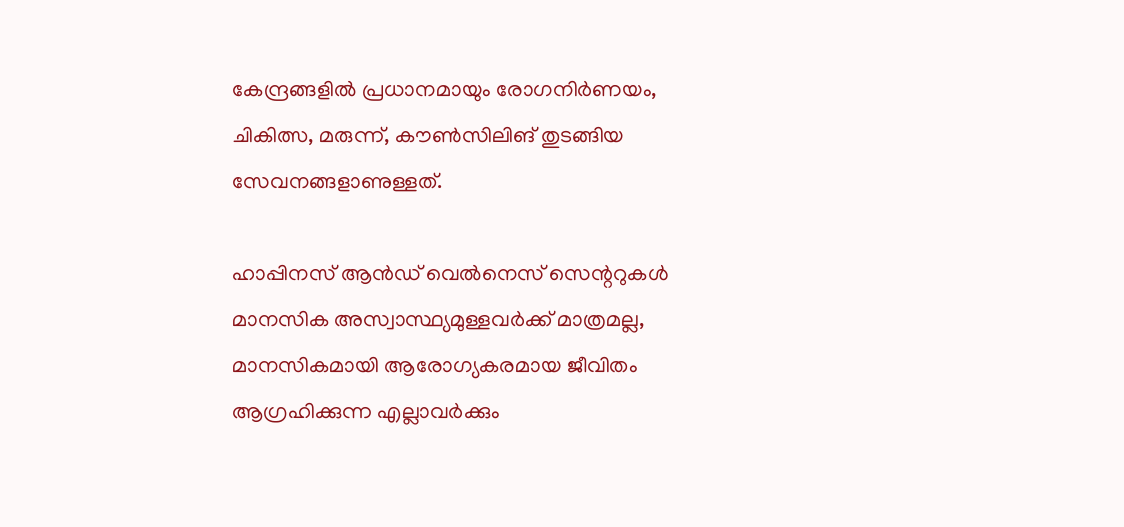കേന്ദ്രങ്ങളില്‍ പ്രധാനമായും രോഗനിര്‍ണയം, ചികിത്സ, മരുന്ന്, കൗണ്‍സിലിങ് തുടങ്ങിയ സേവനങ്ങളാണുള്ളത്.

ഹാപ്പിനസ് ആന്‍ഡ് വെല്‍നെസ് സെന്ററുകള്‍ മാനസിക അസ്വാസ്ഥ്യമുള്ളവര്‍ക്ക് മാത്രമല്ല, മാനസികമായി ആരോഗ്യകരമായ ജീവിതം ആഗ്രഹിക്കുന്ന എല്ലാവര്‍ക്കും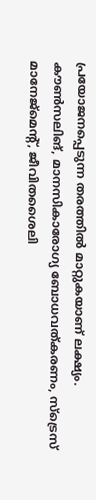പ്രയോജനപ്പെടുന്ന തരത്തില്‍ മാറ്റുകയാണ് ലക്ഷ്യം. കൗണ്‍സലിങ്, മാനസികാരോഗ്യ ബോധവത്കരണം, സ്ട്രെസ് മാനേജ്മെന്റ്, ജീവിതശൈലി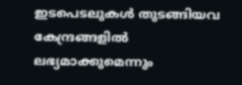ഇടപെടലുകള്‍ തുടങ്ങിയവ കേന്ദ്രങ്ങളില്‍ ലഭ്യമാക്കുമെന്നും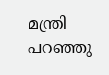മന്ത്രി പറഞ്ഞു